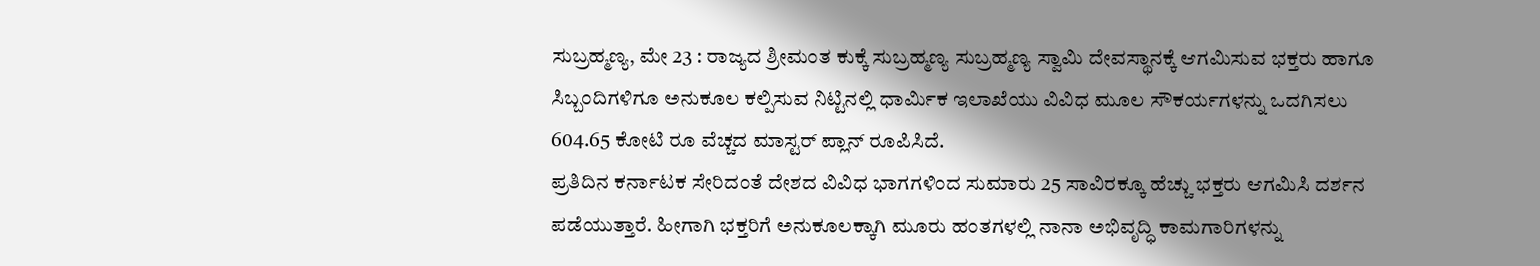ಸುಬ್ರಹ್ಮಣ್ಯ, ಮೇ 23 : ರಾಜ್ಯದ ಶ್ರೀಮಂತ ಕುಕ್ಕೆ ಸುಬ್ರಹ್ಮಣ್ಯ ಸುಬ್ರಹ್ಮಣ್ಯ ಸ್ವಾಮಿ ದೇವಸ್ಥಾನಕ್ಕೆ ಆಗಮಿಸುವ ಭಕ್ತರು ಹಾಗೂ ಸಿಬ್ಬಂದಿಗಳಿಗೂ ಅನುಕೂಲ ಕಲ್ಪಿಸುವ ನಿಟ್ಟಿನಲ್ಲಿ ಧಾರ್ಮಿಕ ಇಲಾಖೆಯು ವಿವಿಧ ಮೂಲ ಸೌಕರ್ಯಗಳನ್ನು ಒದಗಿಸಲು 604.65 ಕೋಟಿ ರೂ ವೆಚ್ಚದ ಮಾಸ್ಟರ್ ಪ್ಲಾನ್ ರೂಪಿಸಿದೆ.
ಪ್ರತಿದಿನ ಕರ್ನಾಟಕ ಸೇರಿದಂತೆ ದೇಶದ ವಿವಿಧ ಭಾಗಗಳಿಂದ ಸುಮಾರು 25 ಸಾವಿರಕ್ಕೂ ಹೆಚ್ಚು ಭಕ್ತರು ಆಗಮಿಸಿ ದರ್ಶನ ಪಡೆಯುತ್ತಾರೆ. ಹೀಗಾಗಿ ಭಕ್ತರಿಗೆ ಅನುಕೂಲಕ್ಕಾಗಿ ಮೂರು ಹಂತಗಳಲ್ಲಿ ನಾನಾ ಅಭಿವೃದ್ಧಿ ಕಾಮಗಾರಿಗಳನ್ನು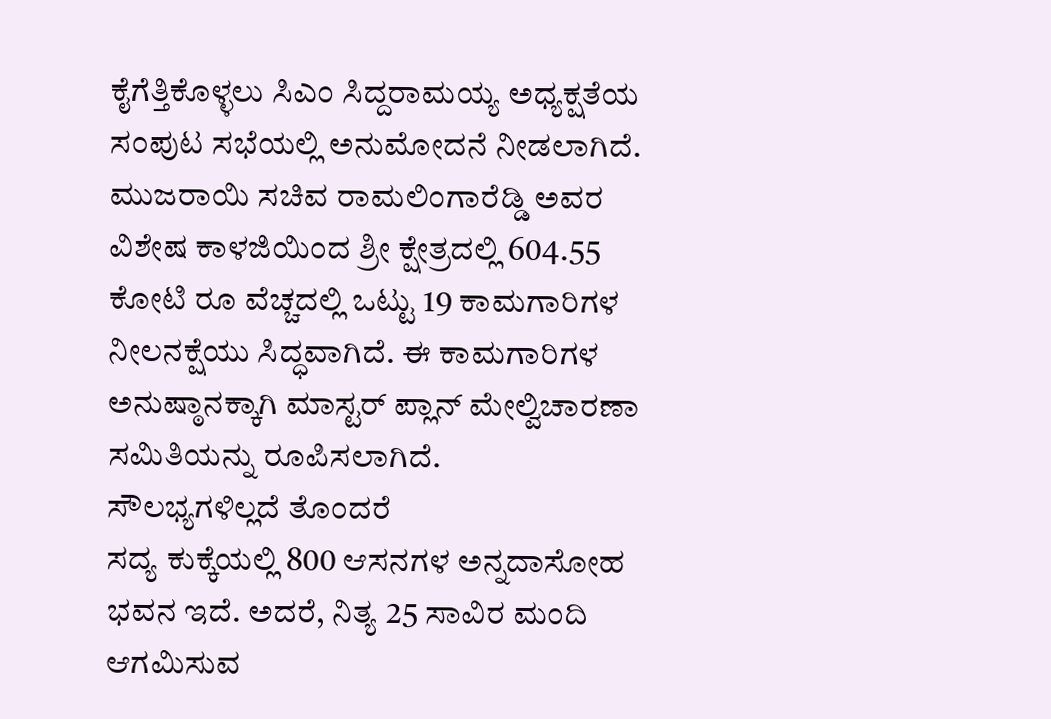ಕೈಗೆತ್ತಿಕೊಳ್ಳಲು ಸಿಎಂ ಸಿದ್ದರಾಮಯ್ಯ ಅಧ್ಯಕ್ಷತೆಯ ಸಂಪುಟ ಸಭೆಯಲ್ಲಿ ಅನುಮೋದನೆ ನೀಡಲಾಗಿದೆ.
ಮುಜರಾಯಿ ಸಚಿವ ರಾಮಲಿಂಗಾರೆಡ್ಡಿ ಅವರ ವಿಶೇಷ ಕಾಳಜಿಯಿಂದ ಶ್ರೀ ಕ್ಷೇತ್ರದಲ್ಲಿ 604.55 ಕೋಟಿ ರೂ ವೆಚ್ಚದಲ್ಲಿ ಒಟ್ಟು 19 ಕಾಮಗಾರಿಗಳ ನೀಲನಕ್ಷೆಯು ಸಿದ್ಧವಾಗಿದೆ. ಈ ಕಾಮಗಾರಿಗಳ ಅನುಷ್ಠಾನಕ್ಕಾಗಿ ಮಾಸ್ಟರ್ ಪ್ಲಾನ್ ಮೇಲ್ವಿಚಾರಣಾ ಸಮಿತಿಯನ್ನು ರೂಪಿಸಲಾಗಿದೆ.
ಸೌಲಭ್ಯಗಳಿಲ್ಲದೆ ತೊಂದರೆ
ಸದ್ಯ ಕುಕ್ಕೆಯಲ್ಲಿ 800 ಆಸನಗಳ ಅನ್ನದಾಸೋಹ ಭವನ ಇದೆ. ಅದರೆ, ನಿತ್ಯ 25 ಸಾವಿರ ಮಂದಿ ಆಗಮಿಸುವ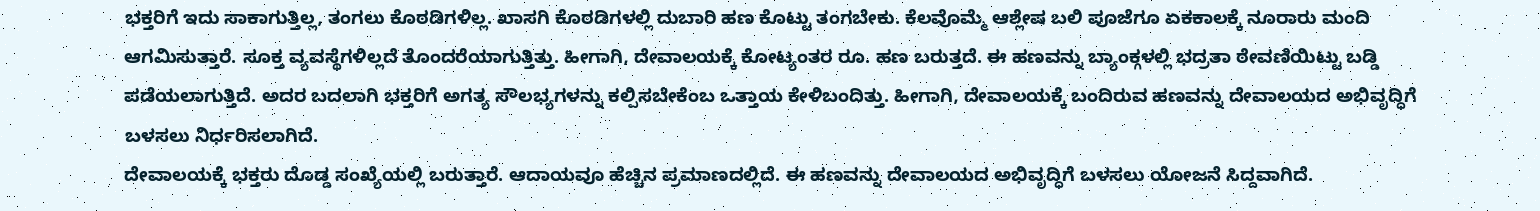ಭಕ್ತರಿಗೆ ಇದು ಸಾಕಾಗುತ್ತಿಲ್ಲ, ತಂಗಲು ಕೊಠಡಿಗಳಿಲ್ಲ. ಖಾಸಗಿ ಕೊಠಡಿಗಳಲ್ಲಿ ದುಬಾರಿ ಹಣ ಕೊಟ್ಟು ತಂಗಬೇಕು. ಕೆಲವೊಮ್ಮೆ ಆಶ್ಲೇಷ ಬಲಿ ಪೂಜೆಗೂ ಏಕಕಾಲಕ್ಕೆ ನೂರಾರು ಮಂದಿ ಆಗಮಿಸುತ್ತಾರೆ. ಸೂಕ್ತ ವ್ಯವಸ್ಥೆಗಳಿಲ್ಲದೆ ತೊಂದರೆಯಾಗುತ್ತಿತ್ತು. ಹೀಗಾಗಿ, ದೇವಾಲಯಕ್ಕೆ ಕೋಟ್ಯಂತರ ರೂ. ಹಣ ಬರುತ್ತದೆ. ಈ ಹಣವನ್ನು ಬ್ಯಾಂಕ್ಗಳಲ್ಲಿ ಭದ್ರತಾ ಠೇವಣಿಯಿಟ್ಟು ಬಡ್ಡಿ ಪಡೆಯಲಾಗುತ್ತಿದೆ. ಅದರ ಬದಲಾಗಿ ಭಕ್ತರಿಗೆ ಅಗತ್ಯ ಸೌಲಭ್ಯಗಳನ್ನು ಕಲ್ಪಿಸಬೇಕೆಂಬ ಒತ್ತಾಯ ಕೇಳಿಬಂದಿತ್ತು. ಹೀಗಾಗಿ, ದೇವಾಲಯಕ್ಕೆ ಬಂದಿರುವ ಹಣವನ್ನು ದೇವಾಲಯದ ಅಭಿವೃದ್ಧಿಗೆ ಬಳಸಲು ನಿರ್ಧರಿಸಲಾಗಿದೆ.
ದೇವಾಲಯಕ್ಕೆ ಭಕ್ತರು ದೊಡ್ಡ ಸಂಖ್ಯೆಯಲ್ಲಿ ಬರುತ್ತಾರೆ. ಆದಾಯವೂ ಹೆಚ್ಚಿನ ಪ್ರಮಾಣದಲ್ಲಿದೆ. ಈ ಹಣವನ್ನು ದೇವಾಲಯದ ಅಭಿವೃದ್ಧಿಗೆ ಬಳಸಲು ಯೋಜನೆ ಸಿದ್ದವಾಗಿದೆ.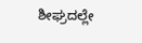ಶೀಘ್ರದಲ್ಲೇ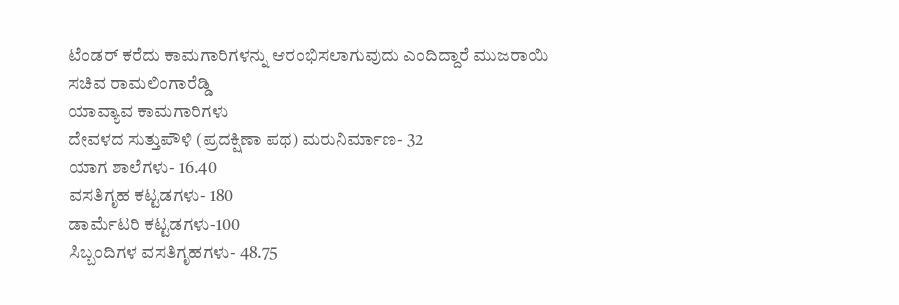ಟೆಂಡರ್ ಕರೆದು ಕಾಮಗಾರಿಗಳನ್ನು ಆರಂಭಿಸಲಾಗುವುದು ಎಂದಿದ್ದಾರೆ ಮುಜರಾಯಿ ಸಚಿವ ರಾಮಲಿಂಗಾರೆಡ್ಡಿ
ಯಾವ್ಯಾವ ಕಾಮಗಾರಿಗಳು
ದೇವಳದ ಸುತ್ತುಪೌಳಿ (ಪ್ರದಕ್ಷಿಣಾ ಪಥ) ಮರುನಿರ್ಮಾಣ- 32
ಯಾಗ ಶಾಲೆಗಳು- 16.40
ವಸತಿಗೃಹ ಕಟ್ಟಡಗಳು- 180
ಡಾರ್ಮೆಟರಿ ಕಟ್ಟಡಗಳು-100
ಸಿಬ್ಬಂದಿಗಳ ವಸತಿಗೃಹಗಳು- 48.75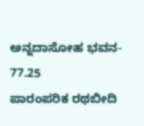ಅನ್ನದಾಸೋಹ ಭವನ- 77.25
ಪಾರಂಪರಿಕ ರಥಬೀದಿ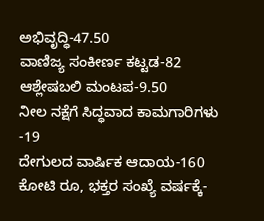ಅಭಿವೃದ್ಧಿ-47.50
ವಾಣಿಜ್ಯ ಸಂಕೀರ್ಣ ಕಟ್ಟಡ-82
ಆಶ್ಲೇಷಬಲಿ ಮಂಟಪ-9.50
ನೀಲ ನಕ್ಷೆಗೆ ಸಿದ್ಧವಾದ ಕಾಮಗಾರಿಗಳು -19
ದೇಗುಲದ ವಾರ್ಷಿಕ ಆದಾಯ-160 ಕೋಟಿ ರೂ, ಭಕ್ತರ ಸಂಖ್ಯೆ ವರ್ಷಕ್ಕೆ-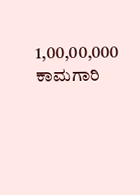1,00,00,000
ಕಾಮಗಾರಿ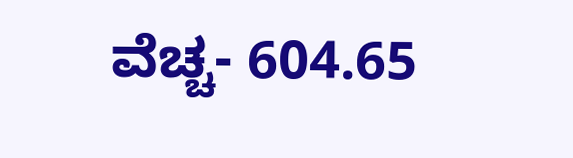ವೆಚ್ಚ- 604.65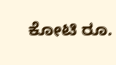ಕೋಟಿ ರೂ.